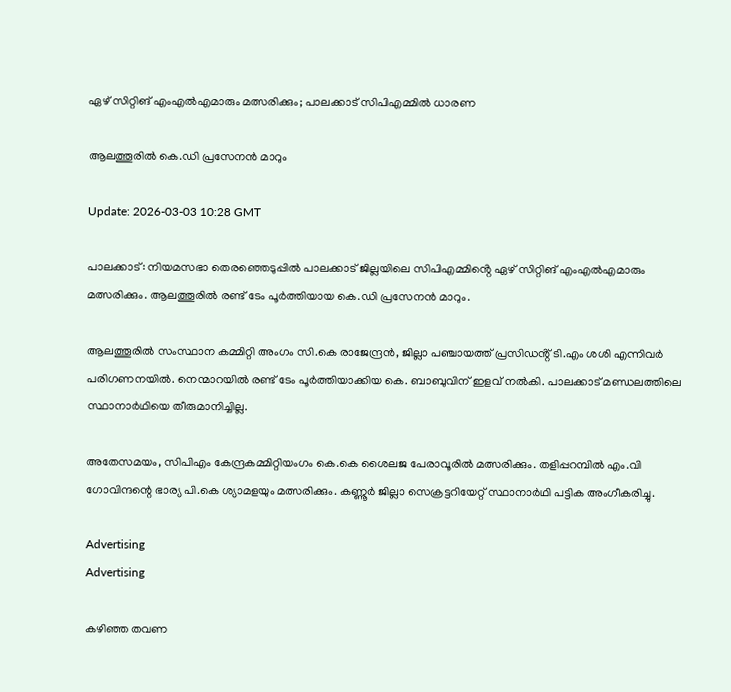ഏഴ് സിറ്റിങ് എംഎൽഎമാരും മത്സരിക്കും; പാലക്കാട് സിപിഎമ്മിൽ ധാരണ

ആലത്തൂരിൽ കെ.ഡി പ്രസേനൻ മാറും

Update: 2026-03-03 10:28 GMT

പാലക്കാട്: നിയമസഭാ തെരഞ്ഞെടുപ്പില്‍ പാലക്കാട് ജില്ലയിലെ സിപിഎമ്മിൻ്റെ ഏഴ് സിറ്റിങ് എംഎൽഎമാരും മത്സരിക്കും. ആലത്തൂരിൽ രണ്ട് ടേം പൂർത്തിയായ കെ.ഡി പ്രസേനൻ മാറും.

ആലത്തൂരിൽ സംസ്ഥാന കമ്മിറ്റി അംഗം സി.കെ രാജേന്ദ്രൻ, ജില്ലാ പഞ്ചായത്ത് പ്രസിഡൻ്റ് ടി.എം ശശി എന്നിവർ പരിഗണനയിൽ. നെന്മാറയിൽ രണ്ട് ടേം പൂർത്തിയാക്കിയ കെ. ബാബുവിന് ഇളവ് നൽകി. പാലക്കാട് മണ്ഡലത്തിലെ സ്ഥാനാർഥിയെ തീരുമാനിച്ചില്ല.

അതേസമയം, സിപിഎം കേന്ദ്രകമ്മിറ്റിയംഗം കെ.കെ ശൈലജ പേരാവൂരിൽ മത്സരിക്കും. തളിപ്പറമ്പിൽ എം.വി ഗോവിന്ദന്റെ ഭാര്യ പി.കെ ശ്യാമളയും മത്സരിക്കും. കണ്ണൂർ ജില്ലാ സെക്രട്ടറിയേറ്റ് സ്ഥാനാർഥി പട്ടിക അംഗീകരിച്ചു.

Advertising
Advertising

കഴിഞ്ഞ തവണ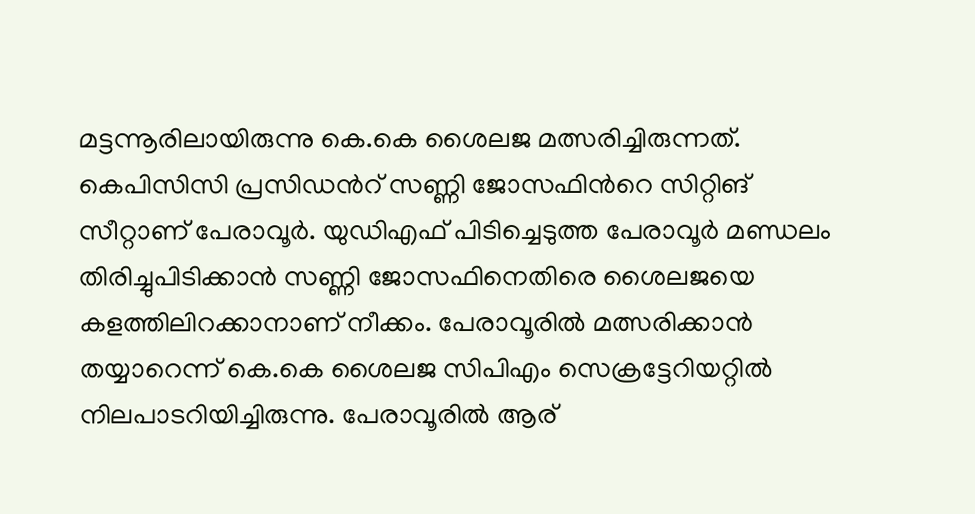മട്ടന്നൂരിലായിരുന്നു കെ.കെ ശൈലജ മത്സരിച്ചിരുന്നത്. കെപിസിസി പ്രസിഡന്‍റ് സണ്ണി ജോസഫിന്‍റെ സിറ്റിങ് സീറ്റാണ് പേരാവൂര്‍. യുഡിഎഫ് പിടിച്ചെടുത്ത പേരാവൂര്‍ മണ്ഡലം തിരിച്ചുപിടിക്കാന്‍ സണ്ണി ജോസഫിനെതിരെ ശൈലജയെ കളത്തിലിറക്കാനാണ് നീക്കം. പേരാവൂരില്‍ മത്സരിക്കാന്‍ തയ്യാറെന്ന് കെ.കെ ശൈലജ സിപിഎം സെക്രട്ടേറിയറ്റില്‍ നിലപാടറിയിച്ചിരുന്നു. പേരാവൂരിൽ ആര്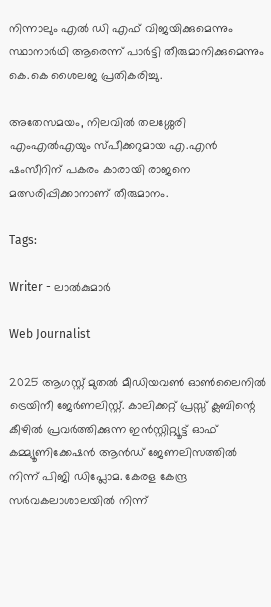നിന്നാലും എൽ ഡി എഫ് വിജയിക്കുമെന്നും സ്ഥാനാർഥി ആരെന്ന് പാർട്ടി തീരുമാനിക്കുമെന്നും കെ.കെ ശൈലജ പ്രതികരിച്ചു.

അതേസമയം, നിലവില്‍ തലശ്ശേരി എംഎല്‍എയും സ്പീക്കറുമായ എ.എന്‍ ഷംസീറിന് പകരം കാരായി രാജനെ മത്സരിപ്പിക്കാനാണ് തീരുമാനം.

Tags:

Writer - ലാൽകുമാർ

Web Journalist

2025 ആഗസ്റ്റ് മുതൽ മീഡിയവൺ ഓൺലൈനിൽ ട്രെയിനീ ജേർണലിസ്റ്റ്. കാലിക്കറ്റ് പ്രസ്സ് ക്ലബിന്റെ കീഴില്‍ പ്രവര്‍ത്തിക്കുന്ന ഇന്‍സ്റ്റിറ്റ്യൂട്ട് ഓഫ് കമ്മ്യൂണിക്കേഷന്‍ ആന്‍ഡ് ജേണലിസത്തിൽ നിന്ന് പിജി ഡിപ്ലോമ. കേരള കേന്ദ്ര സർവകലാശാലയിൽ നിന്ന്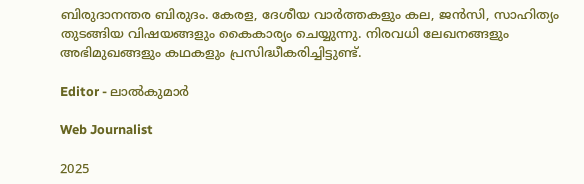ബിരുദാനന്തര ബിരുദം. കേരള, ദേശീയ വാർത്തകളും കല, ജൻസി, സാഹിത്യം തുടങ്ങിയ വിഷയങ്ങളും കൈകാര്യം ചെയ്യുന്നു. നിരവധി ലേഖനങ്ങളും അഭിമുഖങ്ങളും കഥകളും പ്രസിദ്ധീകരിച്ചിട്ടുണ്ട്.

Editor - ലാൽകുമാർ

Web Journalist

2025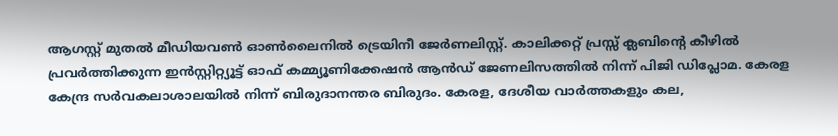ആഗസ്റ്റ് മുതൽ മീഡിയവൺ ഓൺലൈനിൽ ട്രെയിനീ ജേർണലിസ്റ്റ്. കാലിക്കറ്റ് പ്രസ്സ് ക്ലബിന്റെ കീഴില്‍ പ്രവര്‍ത്തിക്കുന്ന ഇന്‍സ്റ്റിറ്റ്യൂട്ട് ഓഫ് കമ്മ്യൂണിക്കേഷന്‍ ആന്‍ഡ് ജേണലിസത്തിൽ നിന്ന് പിജി ഡിപ്ലോമ. കേരള കേന്ദ്ര സർവകലാശാലയിൽ നിന്ന് ബിരുദാനന്തര ബിരുദം. കേരള, ദേശീയ വാർത്തകളും കല,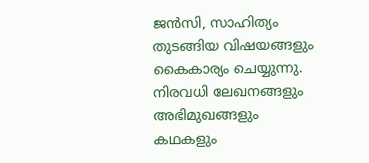ജൻസി, സാഹിത്യം തുടങ്ങിയ വിഷയങ്ങളും കൈകാര്യം ചെയ്യുന്നു. നിരവധി ലേഖനങ്ങളും അഭിമുഖങ്ങളും കഥകളും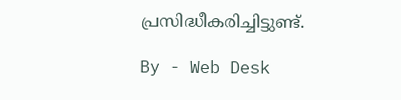പ്രസിദ്ധീകരിച്ചിട്ടുണ്ട്.

By - Web Desk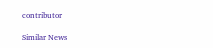contributor

Similar News